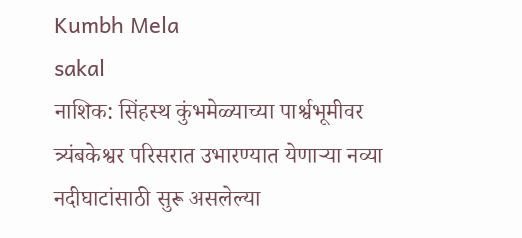Kumbh Mela
sakal
नाशिक: सिंहस्थ कुंभमेळ्याच्या पार्श्वभूमीवर त्र्यंबकेश्वर परिसरात उभारण्यात येणाऱ्या नव्या नदीघाटांसाठी सुरू असलेल्या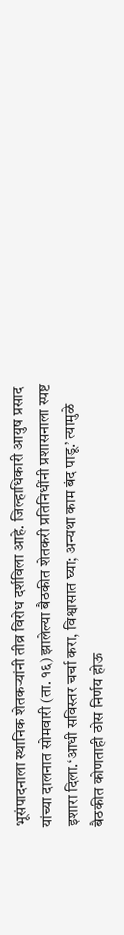भूसंपादनाला स्थानिक शेतकऱ्यांनी तीव्र विरोध दर्शविला आहे. जिल्हाधिकारी आयुष प्रसाद यांच्या दालनात सोमवारी (ता. १६) झालेल्या बैठकीत शेतकरी प्रतिनिधींनी प्रशासनाला स्पष्ट इशारा दिला.‘आधी सविस्तर चर्चा करा, विश्वासात घ्या; अन्यथा काम बंद पाडू.’ त्यामुळे बैठकीत कोणताही ठोस निर्णय होऊ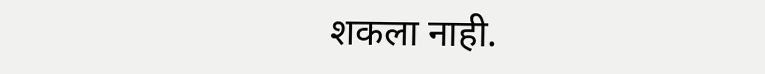शकला नाही.